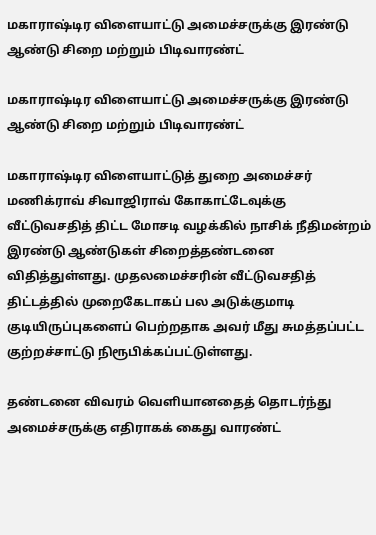மகாராஷ்டிர விளையாட்டு அமைச்சருக்கு இரண்டு ஆண்டு சிறை மற்றும் பிடிவாரண்ட்

மகாராஷ்டிர விளையாட்டு அமைச்சருக்கு இரண்டு ஆண்டு சிறை மற்றும் பிடிவாரண்ட்

மகாராஷ்டிர விளையாட்டுத் துறை அமைச்சர் மணிக்ராவ் சிவாஜிராவ் கோகாட்டேவுக்கு வீட்டுவசதித் திட்ட மோசடி வழக்கில் நாசிக் நீதிமன்றம் இரண்டு ஆண்டுகள் சிறைத்தண்டனை விதித்துள்ளது. முதலமைச்சரின் வீட்டுவசதித் திட்டத்தில் முறைகேடாகப் பல அடுக்குமாடி குடியிருப்புகளைப் பெற்றதாக அவர் மீது சுமத்தப்பட்ட குற்றச்சாட்டு நிரூபிக்கப்பட்டுள்ளது.

தண்டனை விவரம் வெளியானதைத் தொடர்ந்து அமைச்சருக்கு எதிராகக் கைது வாரண்ட்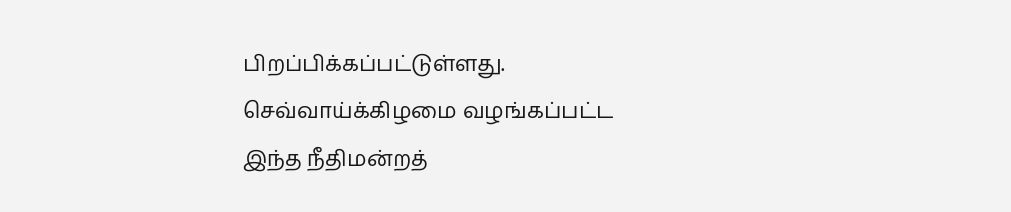பிறப்பிக்கப்பட்டுள்ளது. செவ்வாய்க்கிழமை வழங்கப்பட்ட இந்த நீதிமன்றத்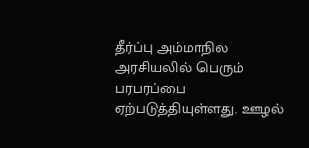தீர்ப்பு அம்மாநில அரசியலில் பெரும் பரபரப்பை ஏற்படுத்தியுள்ளது. ஊழல்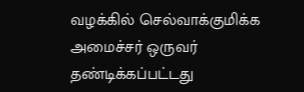வழக்கில் செல்வாக்குமிக்க அமைச்சர் ஒருவர் தண்டிக்கப்பட்டது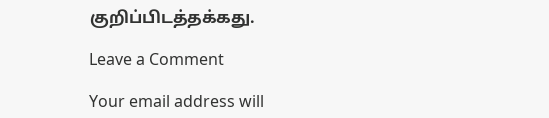குறிப்பிடத்தக்கது.

Leave a Comment

Your email address will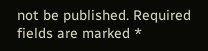not be published. Required fields are marked *